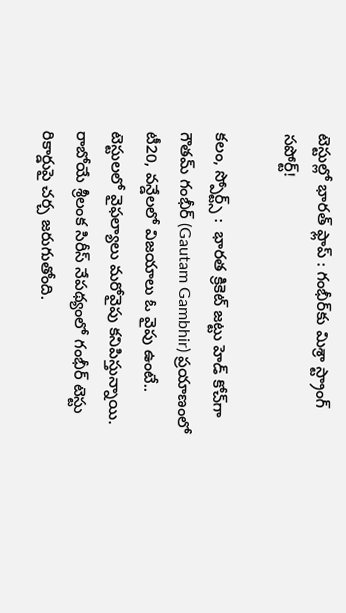టెస్టుల్లో భారత్ ఫ్లాప్ : గంభీర్‌కు మిశ్రా స్ట్రాంగ్ సపోర్ట్!

కలం, స్పోర్ట్స్ :  భారత క్రికెట్ జట్టు హెడ్ కోచ్‌గా గౌతమ్ గంభీర్ (Gautam Gambhir) ప్రయాణంలో టీ20, వన్డేలలో విజయాలు ఓ వైపు ఉంటే.. టెస్టులలో వైఫల్యాలు మరోవైపు కనిపిస్తున్నాయి. రాబోయే శ్రీలంక సిరీస్ నేపథ్యంలో గంభీర్ టెస్టు రికార్డుపై చర్చ జరుగుతోంది.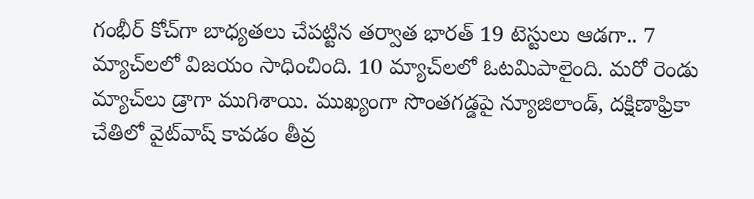గంభీర్ కోచ్‌గా బాధ్యతలు చేపట్టిన తర్వాత భారత్ 19 టెస్టులు ఆడగా.. 7 మ్యాచ్‌లలో విజయం సాధించింది. 10 మ్యాచ్‌లలో ఓటమిపాలైంది. మరో రెండు మ్యాచ్‌లు డ్రాగా ముగిశాయి. ముఖ్యంగా సొంతగడ్డపై న్యూజిలాండ్, దక్షిణాఫ్రికా చేతిలో వైట్‌వాష్ కావడం తీవ్ర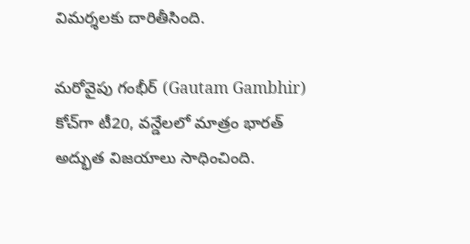విమర్శలకు దారితీసింది.

మరోవైపు గంభీర్ (Gautam Gambhir) కోచ్‌గా టీ20, వన్డేలలో మాత్రం భారత్ అద్భుత విజయాలు సాధించింది.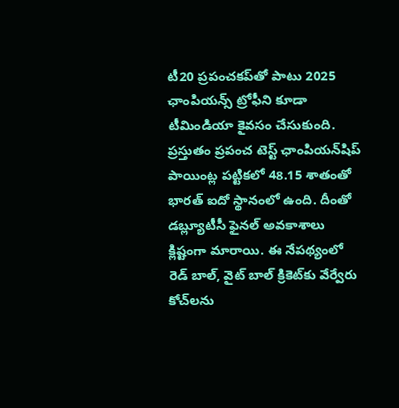టీ20 ప్రపంచకప్‌తో పాటు 2025 ఛాంపియన్స్ ట్రోఫీని కూడా టీమిండియా కైవసం చేసుకుంది. ప్రస్తుతం ప్రపంచ టెస్ట్ ఛాంపియన్‌షిప్ పాయింట్ల పట్టికలో 48.15 శాతంతో భారత్ ఐదో స్థానంలో ఉంది. దీంతో డబ్ల్యూటీసీ ఫైనల్ అవకాశాలు క్లిష్టంగా మారాయి. ఈ నేపథ్యంలో రెడ్ బాల్, వైట్ బాల్ క్రికెట్‌కు వేర్వేరు కోచ్‌లను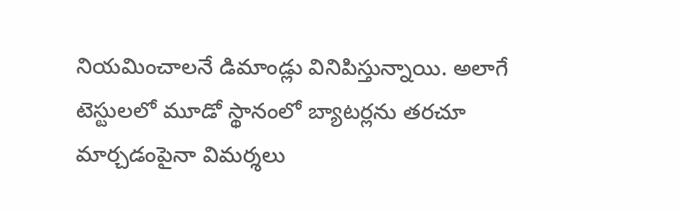నియమించాలనే డిమాండ్లు వినిపిస్తున్నాయి. అలాగే టెస్టులలో మూడో స్థానంలో బ్యాటర్లను తరచూ మార్చడంపైనా విమర్శలు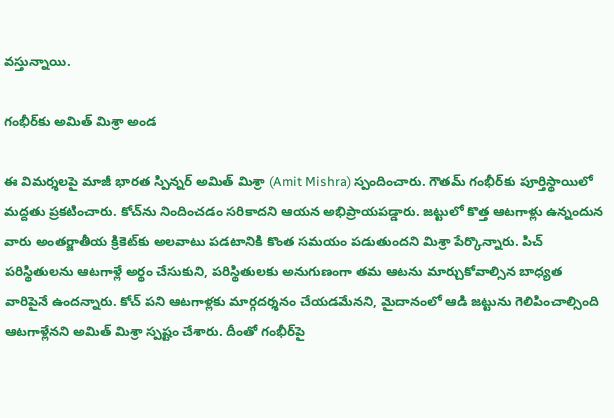వస్తున్నాయి.

గంభీర్‌కు అమిత్ మిశ్రా అండ

ఈ విమర్శలపై మాజీ భారత స్పిన్నర్ అమిత్ మిశ్రా (Amit Mishra) స్పందించారు. గౌతమ్ గంభీర్‌కు పూర్తిస్థాయిలో మద్దతు ప్రకటించారు. కోచ్‌ను నిందించడం సరికాదని ఆయన అభిప్రాయపడ్డారు. జట్టులో కొత్త ఆటగాళ్లు ఉన్నందున వారు అంతర్జాతీయ క్రికెట్‌కు అలవాటు పడటానికి కొంత సమయం పడుతుందని మిశ్రా పేర్కొన్నారు. పిచ్ పరిస్థితులను ఆటగాళ్లే అర్థం చేసుకుని, పరిస్థితులకు అనుగుణంగా తమ ఆటను మార్చుకోవాల్సిన బాధ్యత వారిపైనే ఉందన్నారు. కోచ్ పని ఆటగాళ్లకు మార్గదర్శనం చేయడమేనని, మైదానంలో ఆడి జట్టును గెలిపించాల్సింది ఆటగాళ్లేనని అమిత్ మిశ్రా స్పష్టం చేశారు. దీంతో గంభీర్‌పై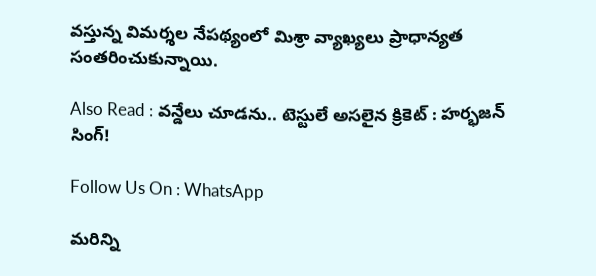వస్తున్న విమర్శల నేపథ్యంలో మిశ్రా వ్యాఖ్యలు ప్రాధాన్యత సంతరించుకున్నాయి.

Also Read : వన్డేలు చూడను.. టెస్టులే అసలైన క్రికెట్ : హర్భజన్ సింగ్!

Follow Us On : WhatsApp

మ‌రిన్ని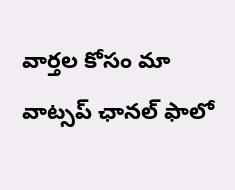వార్త‌ల కోసం మా వాట్స‌ప్ ఛాన‌ల్ ఫాలో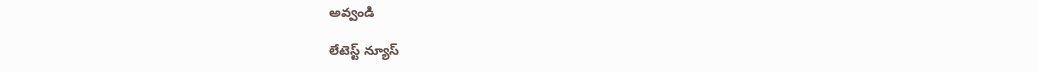అవ్వండి

లేటెస్ట్ న్యూస్‌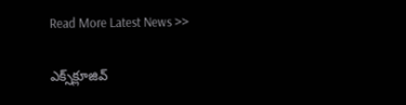Read More Latest News >>

ఎక్స్‌క్లూజివ్‌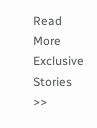Read More Exclusive Stories >>